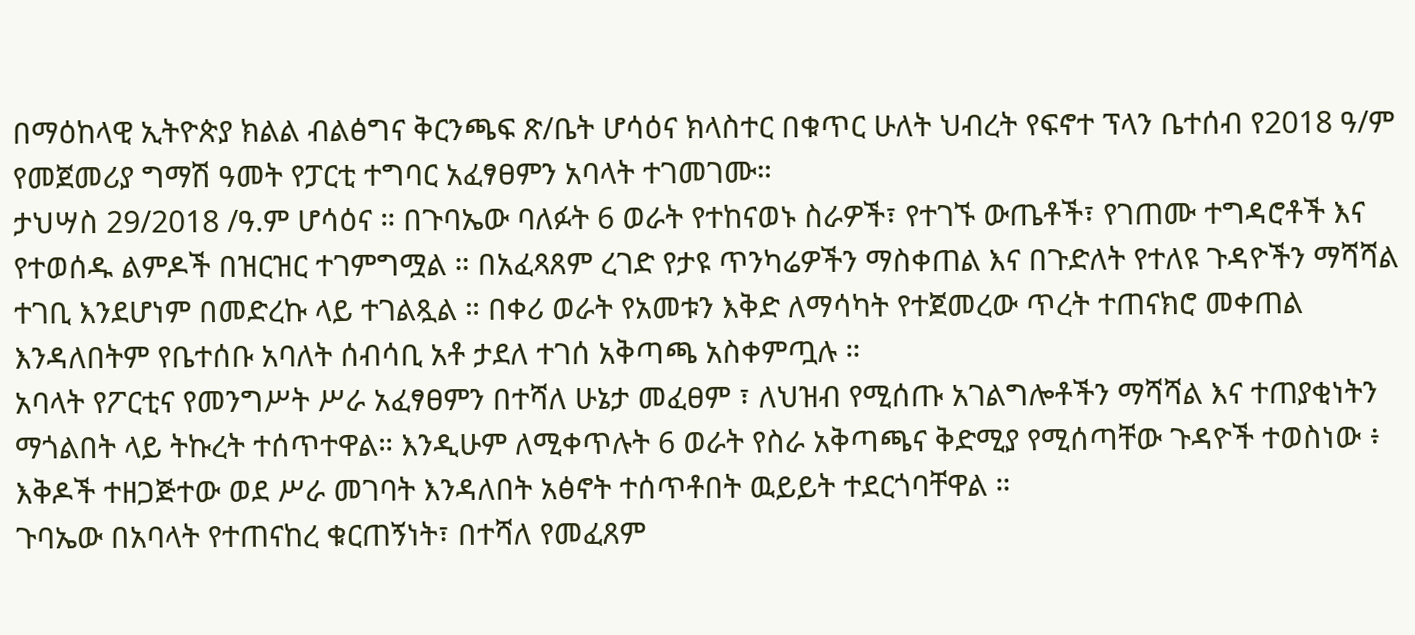በማዕከላዊ ኢትዮጵያ ክልል ብልፅግና ቅርንጫፍ ጽ/ቤት ሆሳዕና ክላስተር በቁጥር ሁለት ህብረት የፍኖተ ፕላን ቤተሰብ የ2018 ዓ/ም የመጀመሪያ ግማሽ ዓመት የፓርቲ ተግባር አፈፃፀምን አባላት ተገመገሙ።
ታህሣስ 29/2018 /ዓ.ም ሆሳዕና ። በጉባኤው ባለፉት 6 ወራት የተከናወኑ ስራዎች፣ የተገኙ ውጤቶች፣ የገጠሙ ተግዳሮቶች እና የተወሰዱ ልምዶች በዝርዝር ተገምግሟል ። በአፈጻጸም ረገድ የታዩ ጥንካሬዎችን ማስቀጠል እና በጉድለት የተለዩ ጉዳዮችን ማሻሻል ተገቢ እንደሆነም በመድረኩ ላይ ተገልጿል ። በቀሪ ወራት የአመቱን እቅድ ለማሳካት የተጀመረው ጥረት ተጠናክሮ መቀጠል እንዳለበትም የቤተሰቡ አባለት ሰብሳቢ አቶ ታደለ ተገሰ አቅጣጫ አስቀምጧሉ ።
አባላት የፖርቲና የመንግሥት ሥራ አፈፃፀምን በተሻለ ሁኔታ መፈፀም ፣ ለህዝብ የሚሰጡ አገልግሎቶችን ማሻሻል እና ተጠያቂነትን ማጎልበት ላይ ትኩረት ተሰጥተዋል። እንዲሁም ለሚቀጥሉት 6 ወራት የስራ አቅጣጫና ቅድሚያ የሚሰጣቸው ጉዳዮች ተወስነው ፥ እቅዶች ተዘጋጅተው ወደ ሥራ መገባት እንዳለበት አፅኖት ተሰጥቶበት ዉይይት ተደርጎባቸዋል ።
ጉባኤው በአባላት የተጠናከረ ቁርጠኝነት፣ በተሻለ የመፈጸም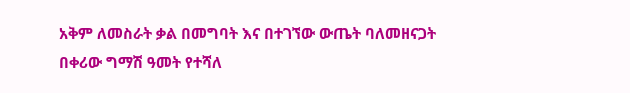አቅም ለመስራት ቃል በመግባት እና በተገኘው ውጤት ባለመዘናጋት በቀሪው ግማሽ ዓመት የተሻለ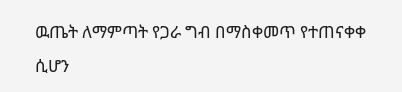ዉጤት ለማምጣት የጋራ ግብ በማስቀመጥ የተጠናቀቀ ሲሆን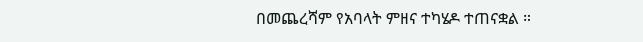በመጨረሻም የአባላት ምዘና ተካሄዶ ተጠናቋል ።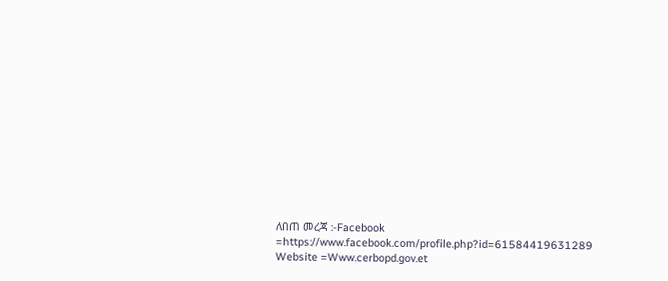ለበጠ መረጃ :-Facebook =https://www.facebook.com/profile.php?id=61584419631289
Website =Www.cerbopd.gov.et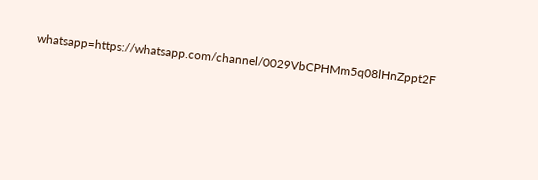whatsapp=https://whatsapp.com/channel/0029VbCPHMm5q08lHnZppt2F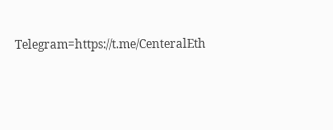Telegram=https://t.me/CenteralEth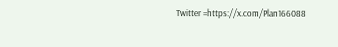Twitter =https://x.com/Plan166088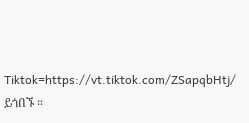Tiktok=https://vt.tiktok.com/ZSapqbHtj/
ይጎበኙ ።